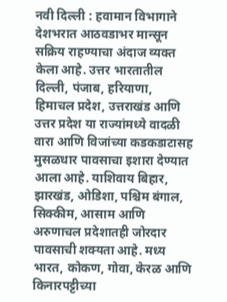नवी दिल्ली : हवामान विभागाने देशभरात आठवडाभर मान्सून सक्रिय राहण्याचा अंदाज व्यक्त केला आहे. उत्तर भारतातील दिल्ली, पंजाब, हरियाणा, हिमाचल प्रदेश, उत्तराखंड आणि उत्तर प्रदेश या राज्यांमध्ये वादळी वारा आणि विजांच्या कडकडाटासह मुसळधार पावसाचा इशारा देण्यात आला आहे. याशिवाय बिहार, झारखंड, ओडिशा, पश्चिम बंगाल, सिक्कीम, आसाम आणि अरुणाचल प्रदेशातही जोरदार पावसाची शक्यता आहे. मध्य भारत, कोकण, गोवा, केरळ आणि किनारपट्टीच्या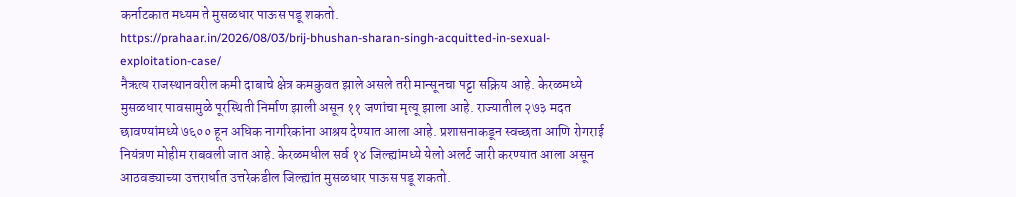कर्नाटकात मध्यम ते मुसळधार पाऊस पडू शकतो.
https://prahaar.in/2026/08/03/brij-bhushan-sharan-singh-acquitted-in-sexual-exploitation-case/
नैऋत्य राजस्थानवरील कमी दाबाचे क्षेत्र कमकुवत झाले असले तरी मान्सूनचा पट्टा सक्रिय आहे. केरळमध्ये मुसळधार पावसामुळे पूरस्थिती निर्माण झाली असून ११ जणांचा मृत्यू झाला आहे. राज्यातील २७३ मदत छावण्यांमध्ये ७६०० हून अधिक नागरिकांना आश्रय देण्यात आला आहे. प्रशासनाकडून स्वच्छता आणि रोगराई नियंत्रण मोहीम राबवली जात आहे. केरळमधील सर्व १४ जिल्ह्यांमध्ये येलो अलर्ट जारी करण्यात आला असून आठवड्याच्या उत्तरार्धात उत्तरेकडील जिल्ह्यांत मुसळधार पाऊस पडू शकतो.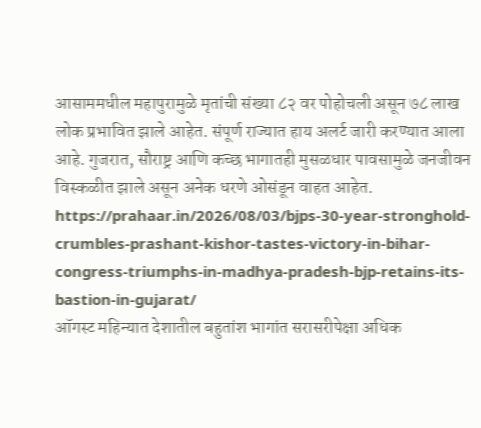आसाममधील महापुरामुळे मृतांची संख्या ८२ वर पोहोचली असून ७८ लाख लोक प्रभावित झाले आहेत. संपूर्ण राज्यात हाय अलर्ट जारी करण्यात आला आहे. गुजरात, सौराष्ट्र आणि कच्छ भागातही मुसळधार पावसामुळे जनजीवन विस्कळीत झाले असून अनेक धरणे ओसंडून वाहत आहेत.
https://prahaar.in/2026/08/03/bjps-30-year-stronghold-crumbles-prashant-kishor-tastes-victory-in-bihar-congress-triumphs-in-madhya-pradesh-bjp-retains-its-bastion-in-gujarat/
ऑगस्ट महिन्यात देशातील बहुतांश भागांत सरासरीपेक्षा अधिक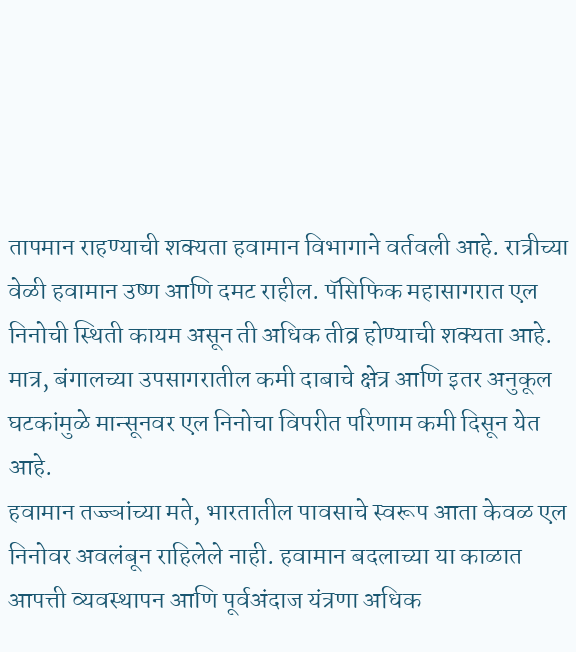तापमान राहण्याची शक्यता हवामान विभागाने वर्तवली आहे. रात्रीच्या वेळी हवामान उष्ण आणि दमट राहील. पॅसिफिक महासागरात एल निनोची स्थिती कायम असून ती अधिक तीव्र होण्याची शक्यता आहे. मात्र, बंगालच्या उपसागरातील कमी दाबाचे क्षेत्र आणि इतर अनुकूल घटकांमुळे मान्सूनवर एल निनोचा विपरीत परिणाम कमी दिसून येत आहे.
हवामान तज्ज्ञांच्या मते, भारतातील पावसाचे स्वरूप आता केवळ एल निनोवर अवलंबून राहिलेले नाही. हवामान बदलाच्या या काळात आपत्ती व्यवस्थापन आणि पूर्वअंदाज यंत्रणा अधिक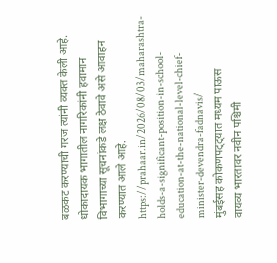बळकट करण्याची गरज त्यांनी व्यक्त केली आहे. धोकादायक भागातील नागरिकांनी हवामान विभागाच्या सूचनांकडे लक्ष ठेवावे असे आवाहन करण्यात आले आहे.
https://prahaar.in/2026/08/03/maharashtra-holds-a-significant-position-in-school-education-at-the-national-level-chief-minister-devendra-fadnavis/
मुंबईसह कोकणपट्ट्यात मध्यम पाऊस
वायव्य भारतावर नवीन पश्चिमी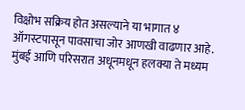विक्षोभ सक्रिय होत असल्याने या भागात ४ ऑगस्टपासून पावसाचा जोर आणखी वाढणार आहे. मुंबई आणि परिसरात अधूनमधून हलक्या ते मध्यम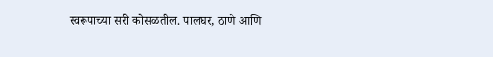स्वरूपाच्या सरी कोसळतील. पालघर, ठाणे आणि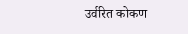उर्वरित कोकण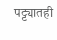पट्ट्यातही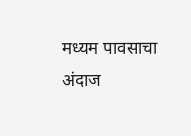मध्यम पावसाचा अंदाज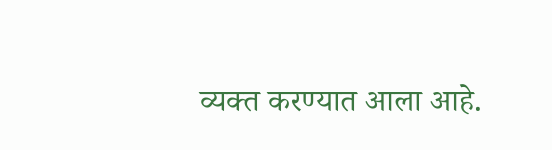व्यक्त करण्यात आला आहे.